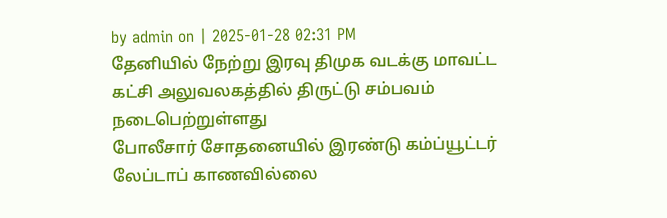by admin on | 2025-01-28 02:31 PM
தேனியில் நேற்று இரவு திமுக வடக்கு மாவட்ட கட்சி அலுவலகத்தில் திருட்டு சம்பவம் நடைபெற்றுள்ளது
போலீசார் சோதனையில் இரண்டு கம்ப்யூட்டர் லேப்டாப் காணவில்லை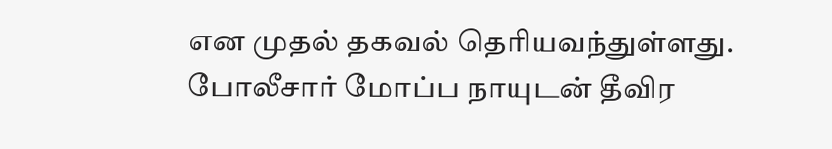என முதல் தகவல் தெரியவந்துள்ளது. போலீசார் மோப்ப நாயுடன் தீவிர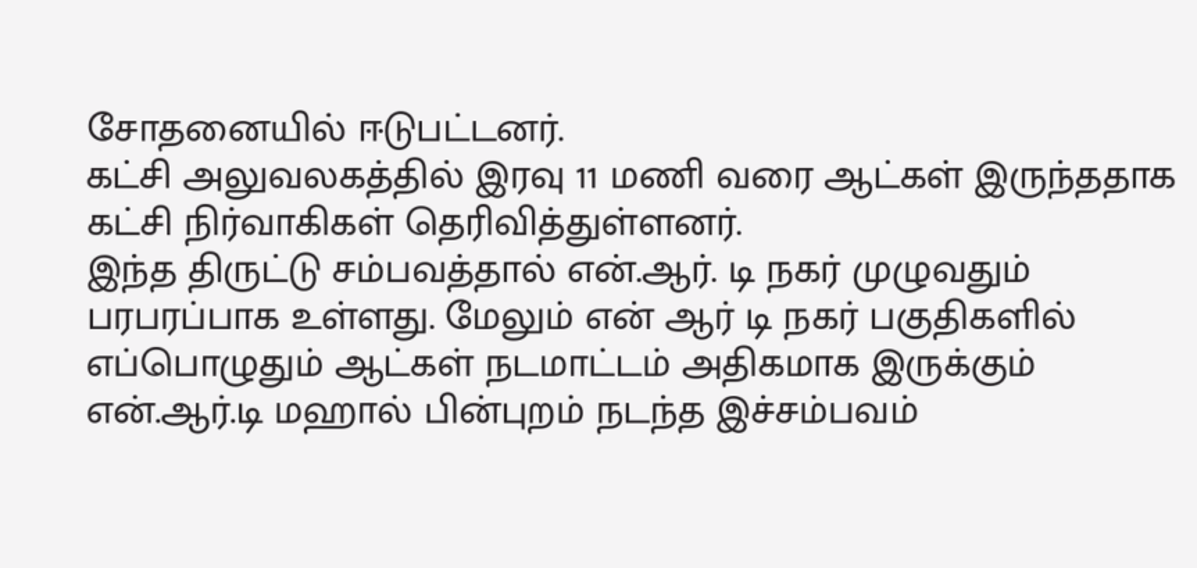சோதனையில் ஈடுபட்டனர்.
கட்சி அலுவலகத்தில் இரவு 11 மணி வரை ஆட்கள் இருந்ததாக கட்சி நிர்வாகிகள் தெரிவித்துள்ளனர்.
இந்த திருட்டு சம்பவத்தால் என்.ஆர். டி நகர் முழுவதும் பரபரப்பாக உள்ளது. மேலும் என் ஆர் டி நகர் பகுதிகளில் எப்பொழுதும் ஆட்கள் நடமாட்டம் அதிகமாக இருக்கும் என்.ஆர்.டி மஹால் பின்புறம் நடந்த இச்சம்பவம்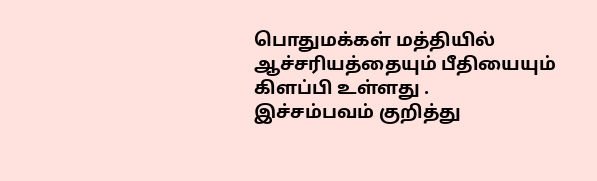பொதுமக்கள் மத்தியில் ஆச்சரியத்தையும் பீதியையும் கிளப்பி உள்ளது .
இச்சம்பவம் குறித்து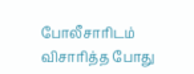போலீசாரிடம் விசாரித்த போது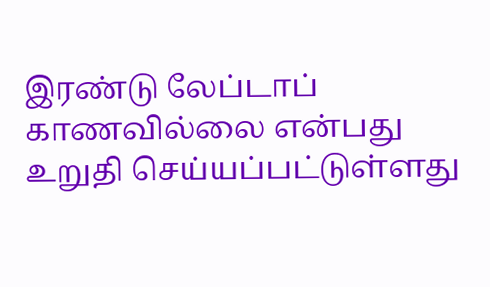இரண்டு லேப்டாப் காணவில்லை என்பது உறுதி செய்யப்பட்டுள்ளது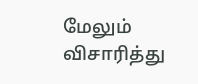மேலும் விசாரித்து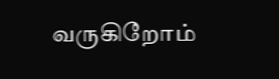வருகிறோம்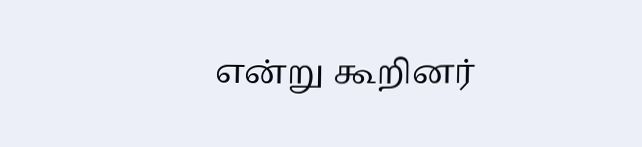என்று கூறினர்